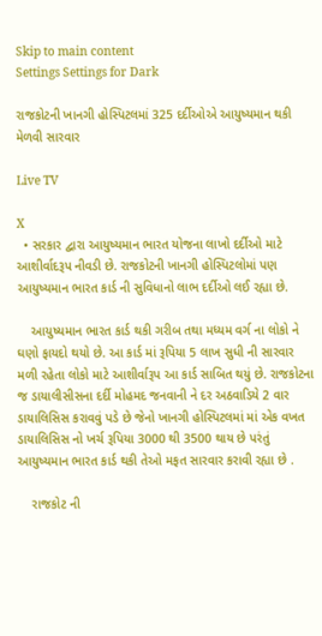Skip to main content
Settings Settings for Dark

રાજકોટની ખાનગી હોસ્પિટલમાં 325 દર્દીઓએ આયુષ્યમાન થકી મેળવી સારવાર

Live TV

X
  • સરકાર દ્વારા આયુષ્યમાન ભારત યોજના લાખો દર્દીઓ માટે આશીર્વાદરૂપ નીવડી છે. રાજકોટની ખાનગી હોસ્પિટલોમાં પણ આયુષ્યમાન ભારત કાર્ડ ની સુવિધાનો લાભ દર્દીઓ લઈ રહ્યા છે.

    આયુષ્યમાન ભારત કાર્ડ થકી ગરીબ તથા મધ્યમ વર્ગ ના લોકો ને ઘણો ફાયદો થયો છે. આ કાર્ડ માં રૂપિયા 5 લાખ સુધી ની સારવાર મળી રહેતા લોકો માટે આશીર્વારૂપ આ કાર્ડ સાબિત થયું છે. રાજકોટના જ ડાયાલીસીસના દર્દી મોહમદ જનવાની ને દર અઠવાડિયે 2 વાર ડાયાલિસિસ કરાવવું પડે છે જેનો ખાનગી હોસ્પિટલમાં માં એક વખત ડાયાલિસિસ નો ખર્ચ રૂપિયા 3000 થી 3500 થાય છે પરંતું આયુષ્યમાન ભારત કાર્ડ થકી તેઓ મફત સારવાર કરાવી રહ્યા છે .

    રાજકોટ ની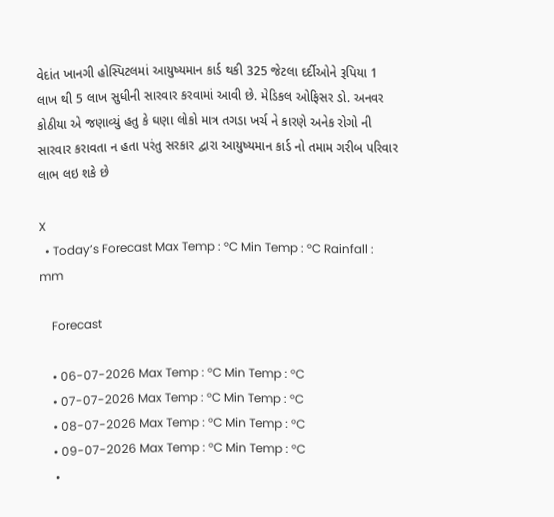વેદાંત ખાનગી હોસ્પિટલમાં આયુષ્યમાન કાર્ડ થકી 325 જેટલા દર્દીઓને રૂપિયા 1 લાખ થી 5 લાખ સુધીની સારવાર કરવામાં આવી છે. મેડિકલ ઓફિસર ડો. અનવર કોઠીયા એ જણાવ્યું હતુ કે ઘણા લોકો માત્ર તગડા ખર્ચ ને કારણે અનેક રોગો ની સારવાર કરાવતા ન હતા પરંતુ સરકાર દ્વારા આયુષ્યમાન કાર્ડ નો તમામ ગરીબ પરિવાર લાભ લઇ શકે છે

X
  • Today’s Forecast Max Temp : °C Min Temp : °C Rainfall : mm

    Forecast

    • 06-07-2026 Max Temp : °C Min Temp : °C
    • 07-07-2026 Max Temp : °C Min Temp : °C
    • 08-07-2026 Max Temp : °C Min Temp : °C
    • 09-07-2026 Max Temp : °C Min Temp : °C
    •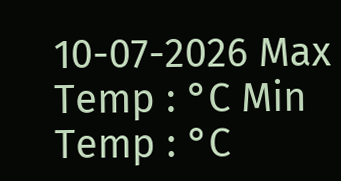10-07-2026 Max Temp : °C Min Temp : °C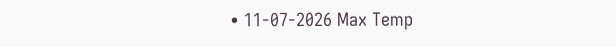• 11-07-2026 Max Temp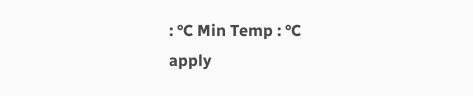: °C Min Temp : °C
apply